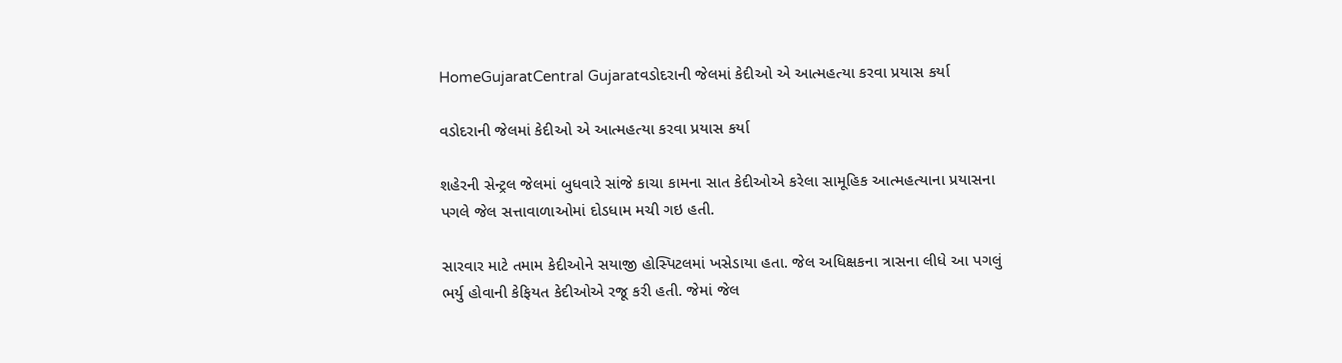HomeGujaratCentral Gujaratવડોદરાની જેલમાં કેદીઓ એ આત્મહત્યા કરવા પ્રયાસ કર્યા

વડોદરાની જેલમાં કેદીઓ એ આત્મહત્યા કરવા પ્રયાસ કર્યા

શહેરની સેન્ટ્રલ જેલમાં બુધવારે સાંજે કાચા કામના સાત કેદીઓએ કરેલા સામૂહિક આત્મહત્યાના પ્રયાસના પગલે જેલ સત્તાવાળાઓમાં દોડધામ મચી ગઇ હતી.

સારવાર માટે તમામ કેદીઓને સયાજી હોસ્પિટલમાં ખસેડાયા હતા. જેલ અધિક્ષકના ત્રાસના લીધે આ પગલું ભર્યુ હોવાની કેફિયત કેદીઓએ રજૂ કરી હતી. જેમાં જેલ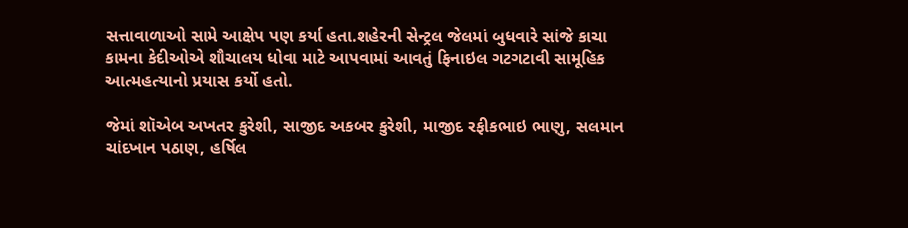સત્તાવાળાઓ સામે આક્ષેપ પણ કર્યા હતા.શહેરની સેન્ટ્રલ જેલમાં બુધવારે સાંજે કાચા કામના કેદીઓએ શૌચાલય ધોવા માટે આપવામાં આવતું ફિનાઇલ ગટગટાવી સામૂહિક આત્મહત્યાનો પ્રયાસ કર્યો હતો.

જેમાં શૉએબ અખતર કુરેશી, સાજીદ અકબર કુરેશી, માજીદ રફીકભાઇ ભાણુ, સલમાન ચાંદખાન પઠાણ, હર્ષિલ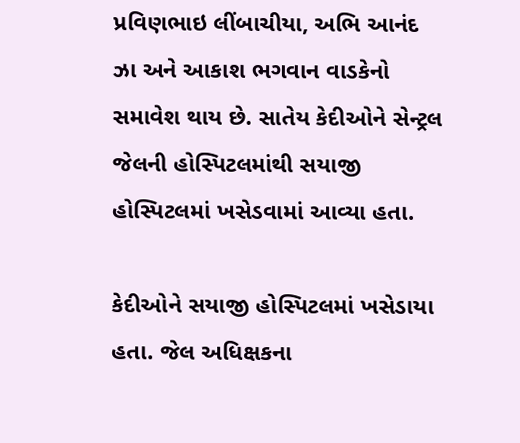પ્રવિણભાઇ લીંબાચીયા, અભિ આનંદ ઝા અને આકાશ ભગવાન વાડકેનો સમાવેશ થાય છે. સાતેય કેદીઓને સેન્ટ્રલ જેલની હોસ્પિટલમાંથી સયાજી હોસ્પિટલમાં ખસેડવામાં આવ્યા હતા.

કેદીઓને સયાજી હોસ્પિટલમાં ખસેડાયા હતા. જેલ અધિક્ષકના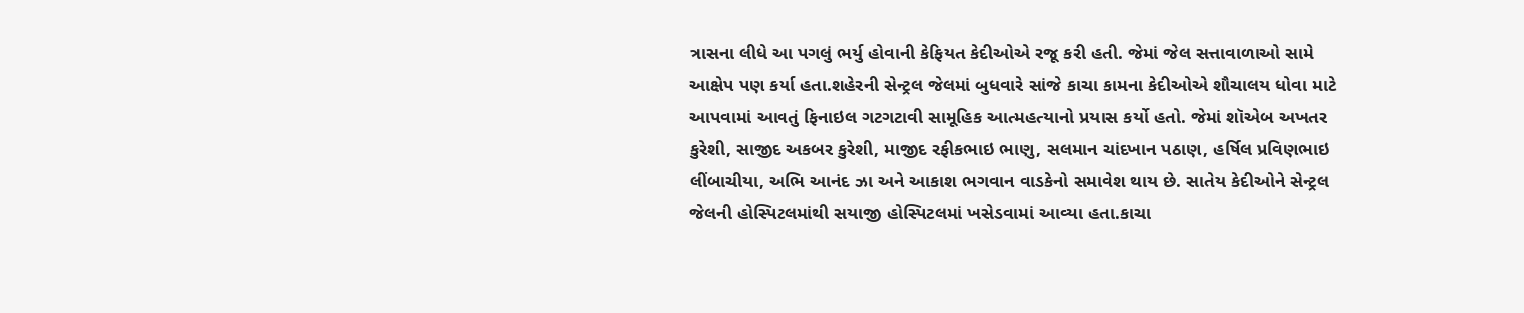ત્રાસના લીધે આ પગલું ભર્યુ હોવાની કેફિયત કેદીઓએ રજૂ કરી હતી. જેમાં જેલ સત્તાવાળાઓ સામે આક્ષેપ પણ કર્યા હતા.શહેરની સેન્ટ્રલ જેલમાં બુધવારે સાંજે કાચા કામના કેદીઓએ શૌચાલય ધોવા માટે આપવામાં આવતું ફિનાઇલ ગટગટાવી સામૂહિક આત્મહત્યાનો પ્રયાસ કર્યો હતો. જેમાં શૉએબ અખતર કુરેશી, સાજીદ અકબર કુરેશી, માજીદ રફીકભાઇ ભાણુ, સલમાન ચાંદખાન પઠાણ, હર્ષિલ પ્રવિણભાઇ લીંબાચીયા, અભિ આનંદ ઝા અને આકાશ ભગવાન વાડકેનો સમાવેશ થાય છે. સાતેય કેદીઓને સેન્ટ્રલ જેલની હોસ્પિટલમાંથી સયાજી હોસ્પિટલમાં ખસેડવામાં આવ્યા હતા.કાચા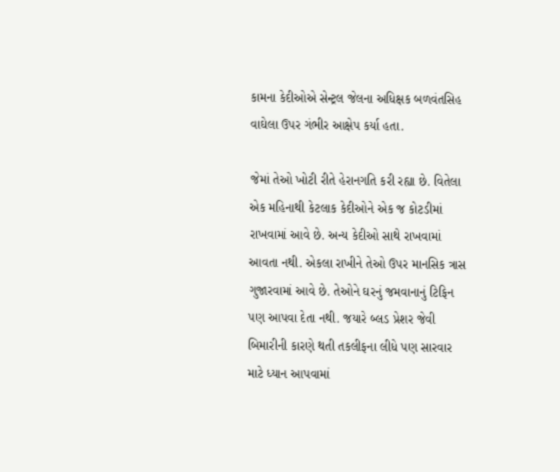કામના કેદીઓએ સેન્ટ્રલ જેલના અધિક્ષક બળવંતસિહ વાઘેલા ઉપર ગંભીર આક્ષેપ કર્યા હતા.

જેમાં તેઓ ખોટી રીતે હેરાનગતિ કરી રહ્યા છે. વિતેલા એક મહિનાથી કેટલાક કેદીઓને એક જ કોટડીમાં રાખવામાં આવે છે. અન્ય કેદીઓ સાથે રાખવામાં આવતા નથી. એકલા રાખીને તેઓ ઉપર માનસિક ત્રાસ ગુજારવામાં આવે છે. તેઓને ઘરનું જમવાનાનું ટિફિન પણ આપવા દેતા નથી. જયારે બ્લડ પ્રેશર જેવી બિમારીની કારણે થતી તકલીફના લીધે પણ સારવાર માટે ધ્યાન આપવામાં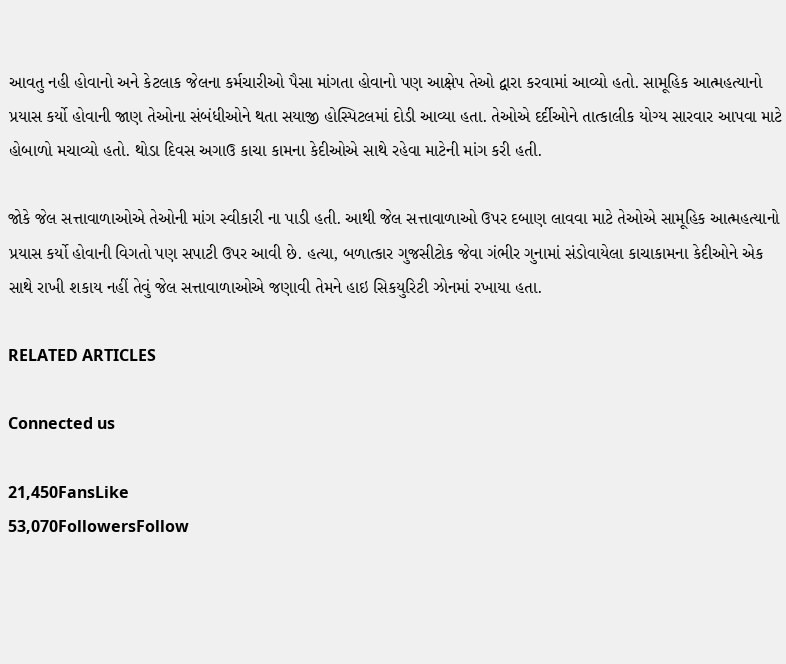આવતુ નહી હોવાનો અને કેટલાક જેલના કર્મચારીઓ પૈસા માંગતા હોવાનો પણ આક્ષેપ તેઓ દ્વારા કરવામાં આવ્યો હતો. સામૂહિક આત્મહત્યાનો પ્રયાસ કર્યો હોવાની જાણ તેઓના સંબંધીઓને થતા સયાજી હોસ્પિટલમાં દોડી આવ્યા હતા. તેઓએ દર્દીઓને તાત્કાલીક યોગ્ય સારવાર આપવા માટે હોબાળો મચાવ્યો હતો. થોડા દિવસ અગાઉ કાચા કામના કેદીઓએ સાથે રહેવા માટેની માંગ કરી હતી.

જોકે જેલ સત્તાવાળાઓએ તેઓની માંગ સ્વીકારી ના પાડી હતી. આથી જેલ સત્તાવાળાઓ ઉપર દબાણ લાવવા માટે તેઓએ સામૂહિક આત્મહત્યાનો પ્રયાસ કર્યો હોવાની વિગતો પણ સપાટી ઉપર આવી છે. હત્યા, બળાત્કાર ગુજસીટોક જેવા ગંભીર ગુનામાં સંડોવાયેલા કાચાકામના કેદીઓને એક સાથે રાખી શકાય નહીં તેવું જેલ સત્તાવાળાઓએ જણાવી તેમને હાઇ સિકયુરિટી ઝોનમાં રખાયા હતા.

RELATED ARTICLES

Connected us

21,450FansLike
53,070FollowersFollow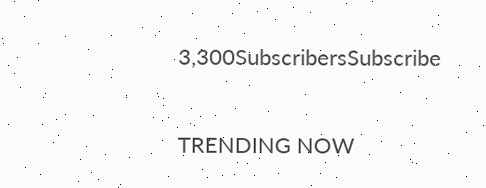3,300SubscribersSubscribe

TRENDING NOW